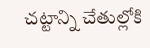చట్టాన్ని చేతుల్లోకి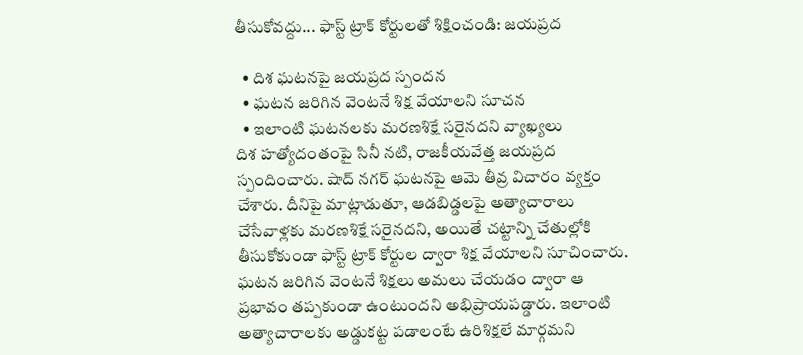తీసుకోవద్దు... ఫాస్ట్ ట్రాక్ కోర్టులతో శిక్షించండి: జయప్రద

  • దిశ ఘటనపై జయప్రద స్పందన
  • ఘటన జరిగిన వెంటనే శిక్ష వేయాలని సూచన
  • ఇలాంటి ఘటనలకు మరణశిక్షే సరైనదని వ్యాఖ్యలు
దిశ హత్యోదంతంపై సినీ నటి, రాజకీయవేత్త జయప్రద స్పందించారు. షాద్ నగర్ ఘటనపై ఆమె తీవ్ర విచారం వ్యక్తం చేశారు. దీనిపై మాట్లాడుతూ, ఆడబిడ్డలపై అత్యాచారాలు చేసేవాళ్లకు మరణశిక్షే సరైనదని, అయితే చట్టాన్ని చేతుల్లోకి తీసుకోకుండా ఫాస్ట్ ట్రాక్ కోర్టుల ద్వారా శిక్ష వేయాలని సూచించారు. ఘటన జరిగిన వెంటనే శిక్షలు అమలు చేయడం ద్వారా ఆ ప్రభావం తప్పకుండా ఉంటుందని అభిప్రాయపడ్డారు. ఇలాంటి అత్యాచారాలకు అడ్డుకట్ట పడాలంటే ఉరిశిక్షలే మార్గమని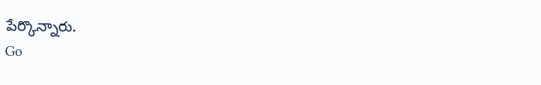పేర్కొన్నారు.
Go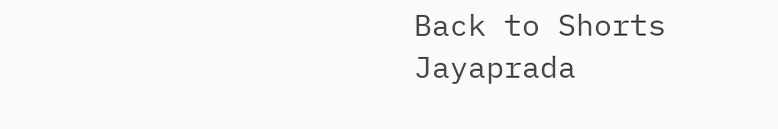Back to Shorts
Jayaprada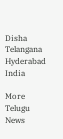Disha
Telangana
Hyderabad
India

More Telugu News